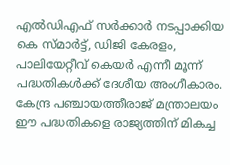എൽഡിഎഫ് സർക്കാർ നടപ്പാക്കിയ കെ സ്മാര്‍ട്ട്, ഡിജി കേരളം, പാലിയേറ്റീവ് കെയര്‍ എന്നീ മൂന്ന് പദ്ധതികൾക്ക് ദേശീയ അംഗീകാരം. കേന്ദ്ര പഞ്ചായത്തീരാജ് മന്ത്രാലയം ഈ പദ്ധതികളെ രാജ്യത്തിന് മികച്ച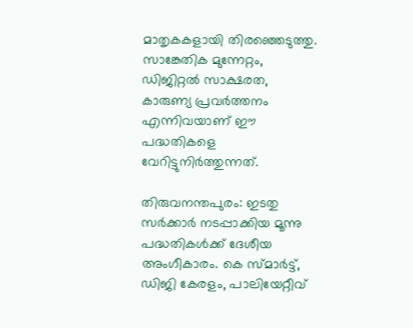മാതൃകകളായി തിരഞ്ഞെടുത്തു. സാങ്കേതിക മുന്നേറ്റം, ഡിജിറ്റൽ സാക്ഷരത, കാരുണ്യ പ്രവർത്തനം എന്നിവയാണ് ഈ പദ്ധതികളെ വേറിട്ടുനിർത്തുന്നത്.

തിരുവനന്തപുരം: ഇടതു സര്‍ക്കാര്‍ നടപ്പാക്കിയ മൂന്നു പദ്ധതികള്‍ക്ക് ദേശീയ അംഗീകാരം. കെ സ്മാര്‍ട്ട്, ഡിജി കേരളം, പാലിയേറ്റീവ്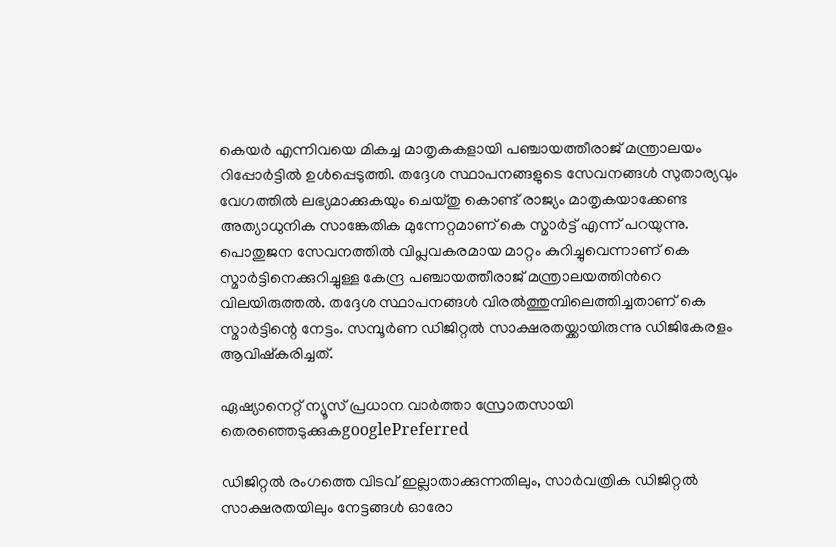കെയര്‍ എന്നിവയെ മികച്ച മാതൃകകളായി പഞ്ചായത്തീരാജ് മന്ത്രാലയം റിപ്പോര്‍ട്ടിൽ ഉള്‍പ്പെടുത്തി. തദ്ദേശ സ്ഥാപനങ്ങളുടെ സേവനങ്ങള്‍ സുതാര്യവും വേഗത്തിൽ ലഭ്യമാക്കുകയും ചെയ്തു കൊണ്ട് രാജ്യം മാതൃകയാക്കേണ്ട അത്യാധുനിക സാങ്കേതിക മുന്നേറ്റമാണ് കെ സ്മാർട്ട് എന്ന് പറയുന്നു. പൊതുജന സേവനത്തിൽ വിപ്ലവകരമായ മാറ്റം കുറിച്ചുവെന്നാണ് കെ സ്മാര്‍ട്ടിനെക്കുറിച്ചുള്ള കേന്ദ്ര പഞ്ചായത്തീരാജ് മന്ത്രാലയത്തിന്‍റെ വിലയിരുത്തൽ. തദ്ദേശ സ്ഥാപനങ്ങള്‍ വിരൽത്തുമ്പിലെത്തിച്ചതാണ് കെ സ്മാര്‍ട്ടിന്റെ നേട്ടം. സമ്പൂര്‍ണ ഡിജിറ്റൽ സാക്ഷരതയ്ക്കായിരുന്നു ഡിജികേരളം ആവിഷ്കരിച്ചത്.

ഏഷ്യാനെറ്റ് ന്യൂസ് പ്രധാന വാർത്താ സ്രോതസായി തെരഞ്ഞെടുക്കുകgooglePreferred

ഡിജിറ്റൽ രംഗത്തെ വിടവ് ഇല്ലാതാക്കുന്നതിലും, സാർവത്രിക ഡിജിറ്റൽ സാക്ഷരതയിലും നേട്ടങ്ങൾ ഓരോ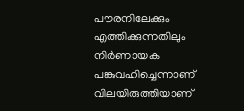പൗരനിലേക്കും എത്തിക്കുന്നതിലും നിര്‍ണായക പങ്കുവഹിച്ചെന്നാണ് വിലയിരുത്തിയാണ്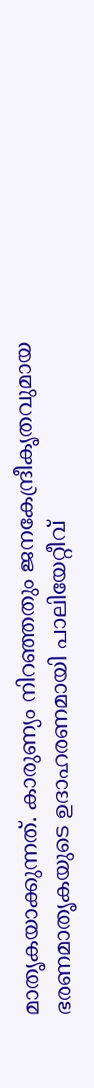മാതൃകയാക്കുന്നത്. കാരുണ്യം നിറഞ്ഞതും ജനകേന്ദ്രീകൃതവുമായ ഭരണമാതൃകയുടെ ഉദാഹരണമായി പാലിയേറ്റീവ്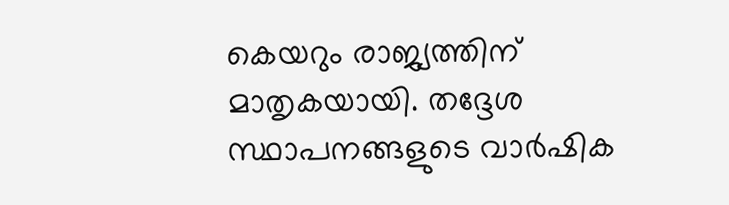കെയറും രാജ്യത്തിന് മാതൃകയായി. തദ്ദേശ സ്ഥാപനങ്ങളുടെ വാർഷിക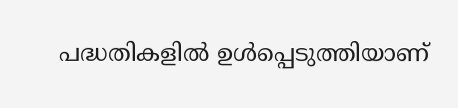പദ്ധതികളിൽ ഉള്‍പ്പെടുത്തിയാണ്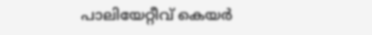പാലിയേറ്റീവ് കെയര്‍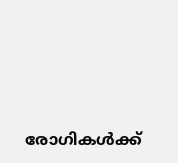രോഗികള്‍ക്ക്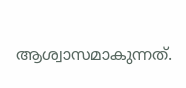ആശ്വാസമാകുന്നത്.